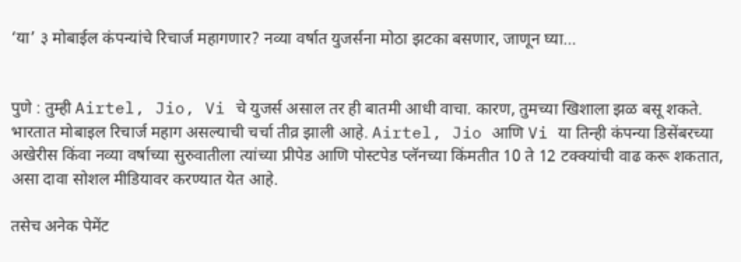‘या’ ३ मोबाईल कंपन्यांचे रिचार्ज महागणार? नव्या वर्षात युजर्सना मोठा झटका बसणार, जाणून घ्या…


पुणे : तुम्ही Airtel, Jio, Vi चे युजर्स असाल तर ही बातमी आधी वाचा. कारण, तुमच्या खिशाला झळ बसू शकते. भारतात मोबाइल रिचार्ज महाग असल्याची चर्चा तीव्र झाली आहे. Airtel, Jio आणि Vi या तिन्ही कंपन्या डिसेंबरच्या अखेरीस किंवा नव्या वर्षाच्या सुरुवातीला त्यांच्या प्रीपेड आणि पोस्टपेड प्लॅनच्या किंमतीत 10 ते 12 टक्क्यांची वाढ करू शकतात, असा दावा सोशल मीडियावर करण्यात येत आहे.

तसेच अनेक पेमेंट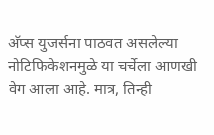अ‍ॅप्स युजर्सना पाठवत असलेल्या नोटिफिकेशनमुळे या चर्चेला आणखी वेग आला आहे. मात्र, तिन्ही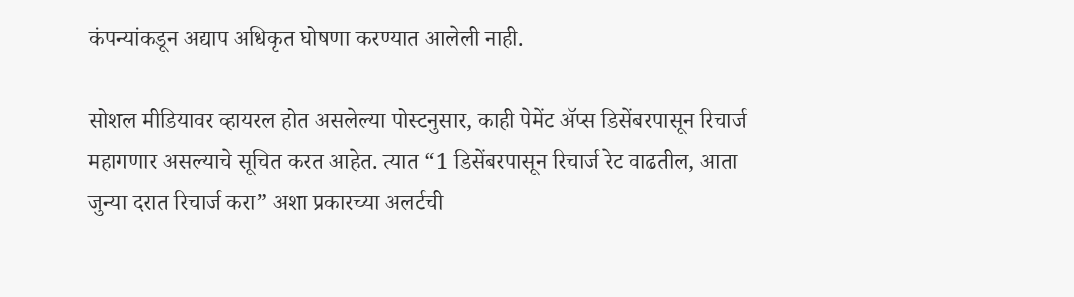कंपन्यांकडून अद्याप अधिकृत घोषणा करण्यात आलेली नाही.

सोशल मीडियावर व्हायरल होत असलेल्या पोस्टनुसार, काही पेमेंट अ‍ॅप्स डिसेंबरपासून रिचार्ज महागणार असल्याचे सूचित करत आहेत. त्यात “1 डिसेंबरपासून रिचार्ज रेट वाढतील, आता जुन्या दरात रिचार्ज करा” अशा प्रकारच्या अलर्टची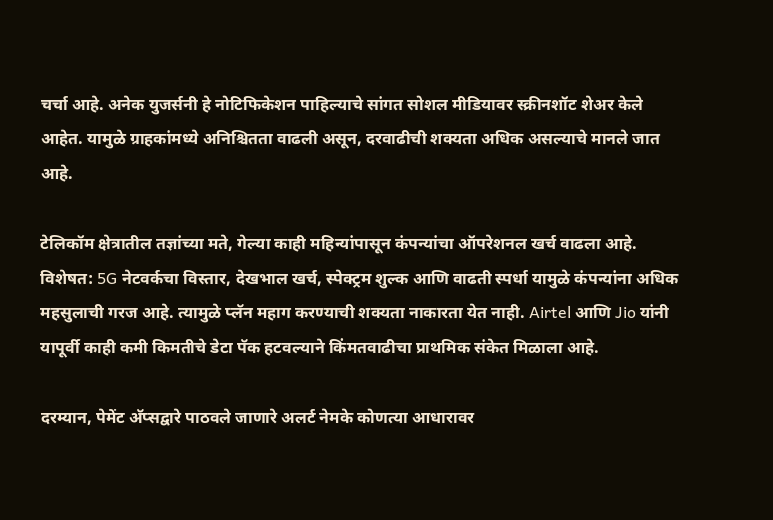चर्चा आहे. अनेक युजर्सनी हे नोटिफिकेशन पाहिल्याचे सांगत सोशल मीडियावर स्क्रीनशॉट शेअर केले आहेत. यामुळे ग्राहकांमध्ये अनिश्चितता वाढली असून, दरवाढीची शक्यता अधिक असल्याचे मानले जात आहे.

टेलिकॉम क्षेत्रातील तज्ञांच्या मते, गेल्या काही महिन्यांपासून कंपन्यांचा ऑपरेशनल खर्च वाढला आहे. विशेषत: 5G नेटवर्कचा विस्तार, देखभाल खर्च, स्पेक्ट्रम शुल्क आणि वाढती स्पर्धा यामुळे कंपन्यांना अधिक महसुलाची गरज आहे. त्यामुळे प्लॅन महाग करण्याची शक्यता नाकारता येत नाही. Airtel आणि Jio यांनी यापूर्वी काही कमी किमतीचे डेटा पॅक हटवल्याने किंमतवाढीचा प्राथमिक संकेत मिळाला आहे.

दरम्यान, पेमेंट अ‍ॅप्सद्वारे पाठवले जाणारे अलर्ट नेमके कोणत्या आधारावर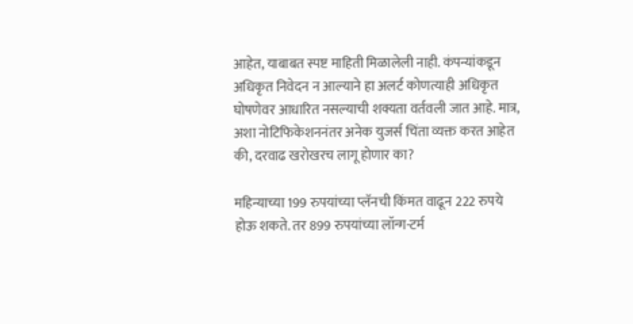आहेत, याबाबत स्पष्ट माहिती मिळालेली नाही. कंपन्यांकडून अधिकृत निवेदन न आल्याने हा अलर्ट कोणत्याही अधिकृत घोषणेवर आधारित नसल्याची शक्यता वर्तवली जात आहे. मात्र, अशा नोटिफिकेशननंतर अनेक युजर्स चिंता व्यक्त करत आहेत की, दरवाढ खरोखरच लागू होणार का?

महिन्याच्या 199 रुपयांच्या प्लॅनची किंमत वाढून 222 रुपये होऊ शकते. तर 899 रुपयांच्या लॉन्ग-टर्म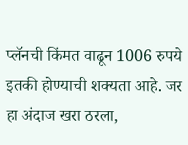प्लॅनची किंमत वाढून 1006 रुपये इतकी होण्याची शक्यता आहे. जर हा अंदाज खरा ठरला,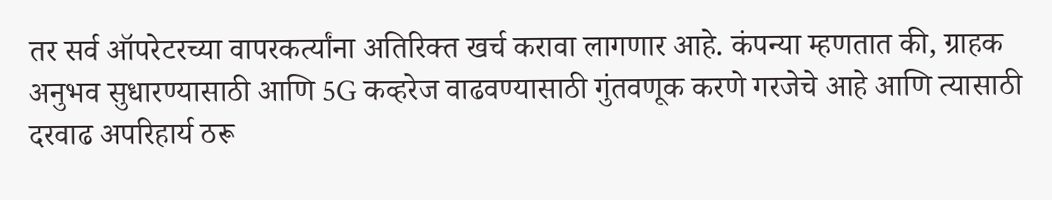तर सर्व ऑपरेटरच्या वापरकर्त्यांना अतिरिक्त खर्च करावा लागणार आहे. कंपन्या म्हणतात की, ग्राहक अनुभव सुधारण्यासाठी आणि 5G कव्हरेज वाढवण्यासाठी गुंतवणूक करणे गरजेचे आहे आणि त्यासाठी दरवाढ अपरिहार्य ठरू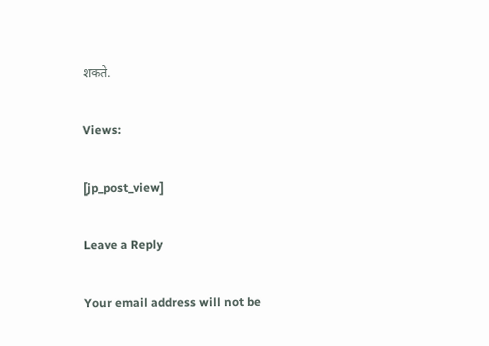शकते.

Views:

[jp_post_view]

Leave a Reply

Your email address will not be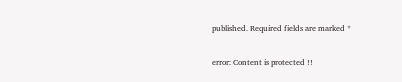published. Required fields are marked *

error: Content is protected !!